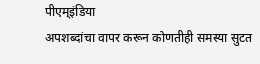पीएम्इंडिया
अपशब्दांचा वापर करून कोणतीही समस्या सुटत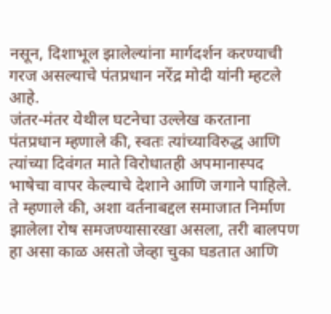नसून, दिशाभूल झालेल्यांना मार्गदर्शन करण्याची गरज असल्याचे पंतप्रधान नरेंद्र मोदी यांनी म्हटले आहे.
जंतर-मंतर येथील घटनेचा उल्लेख करताना पंतप्रधान म्हणाले की, स्वतः त्यांच्याविरुद्ध आणि त्यांच्या दिवंगत माते विरोधातही अपमानास्पद भाषेचा वापर केल्याचे देशाने आणि जगाने पाहिले. ते म्हणाले की, अशा वर्तनाबद्दल समाजात निर्माण झालेला रोष समजण्यासारखा असला, तरी बालपण हा असा काळ असतो जेव्हा चुका घडतात आणि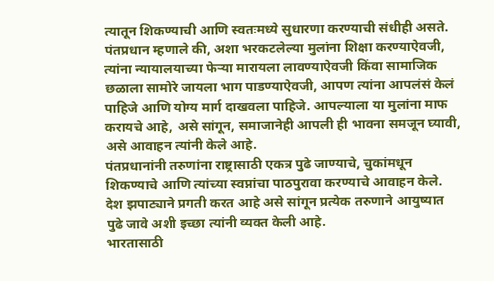त्यातून शिकण्याची आणि स्वतःमध्ये सुधारणा करण्याची संधीही असते.
पंतप्रधान म्हणाले की, अशा भरकटलेल्या मुलांना शिक्षा करण्याऐवजी, त्यांना न्यायालयाच्या फेऱ्या मारायला लावण्याऐवजी किंवा सामाजिक छळाला सामोरे जायला भाग पाडण्याऐवजी, आपण त्यांना आपलंसं केलं पाहिजे आणि योग्य मार्ग दाखवला पाहिजे. आपल्याला या मुलांना माफ करायचे आहे, असे सांगून, समाजानेही आपली ही भावना समजून घ्यावी, असे आवाहन त्यांनी केले आहे.
पंतप्रधानांनी तरुणांना राष्ट्रासाठी एकत्र पुढे जाण्याचे, चुकांमधून शिकण्याचे आणि त्यांच्या स्वप्नांचा पाठपुरावा करण्याचे आवाहन केले. देश झपाट्याने प्रगती करत आहे असे सांगून प्रत्येक तरुणाने आयुष्यात पुढे जावे अशी इच्छा त्यांनी व्यक्त केली आहे.
भारतासाठी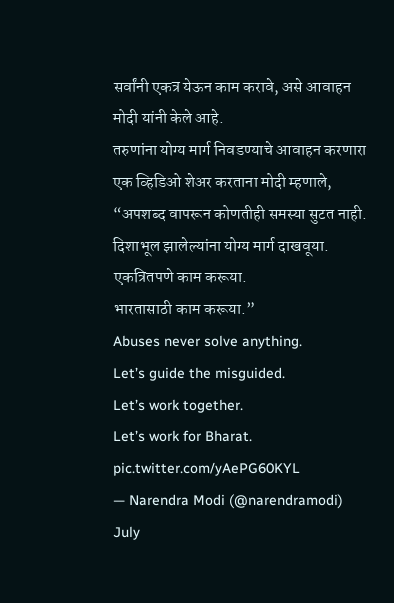सर्वांनी एकत्र येऊन काम करावे, असे आवाहन मोदी यांनी केले आहे.
तरुणांना योग्य मार्ग निवडण्याचे आवाहन करणारा एक व्हिडिओ शेअर करताना मोदी म्हणाले,
“अपशब्द वापरून कोणतीही समस्या सुटत नाही.
दिशाभूल झालेल्यांना योग्य मार्ग दाखवूया.
एकत्रितपणे काम करूया.
भारतासाठी काम करूया.”
Abuses never solve anything.
Let’s guide the misguided.
Let’s work together.
Let’s work for Bharat. pic.twitter.com/yAePG60KYL
— Narendra Modi (@narendramodi) July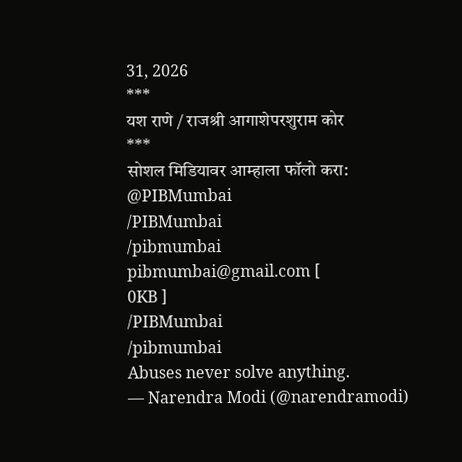31, 2026
***
यश राणे / राजश्री आगाशेपरशुराम कोर
***
सोशल मिडियावर आम्हाला फॉलो करा:
@PIBMumbai
/PIBMumbai
/pibmumbai
pibmumbai@gmail.com [
0KB ]
/PIBMumbai
/pibmumbai
Abuses never solve anything.
— Narendra Modi (@narendramodi)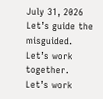July 31, 2026
Let’s guide the misguided.
Let’s work together.
Let’s work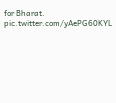for Bharat. pic.twitter.com/yAePG60KYL